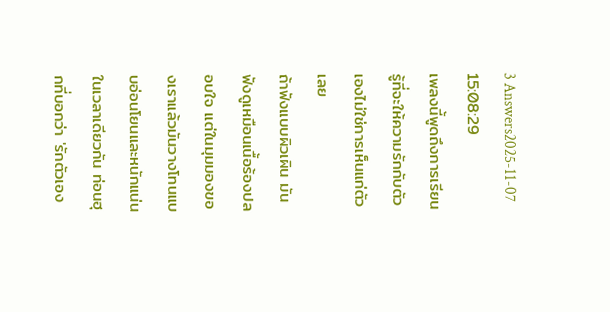3 Answers2025-11-07 15:08:29
เพลงนี้พูดถึงการเรียนรู้ที่จะให้ความรักกับตัวเองไม่ใช่การเห็นแก่ตัวเลย
ถ้าฟังแบบผิวเผิน มันฟังดูเหมือนเนื้อร้องปลอบใจ แต่ในมุมมองของเราแล้วมันวางโทนแบบอ่อนโยนและหนักแน่นในเวลาเดียวกัน ท่อนฮุกที่บอกว่า 'รักตัวเอง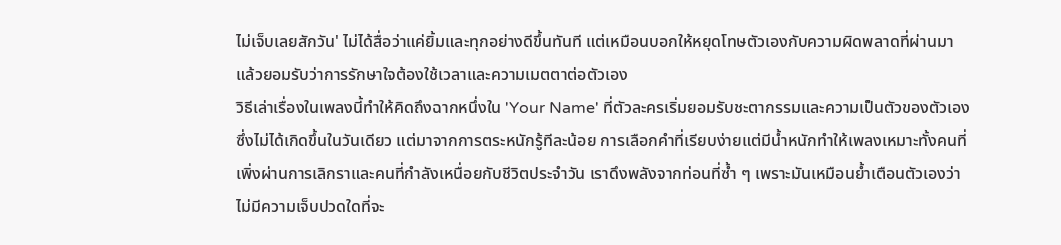ไม่เจ็บเลยสักวัน' ไม่ได้สื่อว่าแค่ยิ้มและทุกอย่างดีขึ้นทันที แต่เหมือนบอกให้หยุดโทษตัวเองกับความผิดพลาดที่ผ่านมา แล้วยอมรับว่าการรักษาใจต้องใช้เวลาและความเมตตาต่อตัวเอง
วิธีเล่าเรื่องในเพลงนี้ทำให้คิดถึงฉากหนึ่งใน 'Your Name' ที่ตัวละครเริ่มยอมรับชะตากรรมและความเป็นตัวของตัวเอง ซึ่งไม่ได้เกิดขึ้นในวันเดียว แต่มาจากการตระหนักรู้ทีละน้อย การเลือกคำที่เรียบง่ายแต่มีน้ำหนักทำให้เพลงเหมาะทั้งคนที่เพิ่งผ่านการเลิกราและคนที่กำลังเหนื่อยกับชีวิตประจำวัน เราดึงพลังจากท่อนที่ซ้ำ ๆ เพราะมันเหมือนย้ำเตือนตัวเองว่าไม่มีความเจ็บปวดใดที่จะ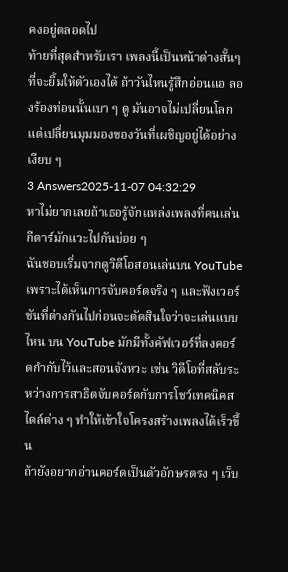คงอยู่ตลอดไป
ท้ายที่สุดสำหรับเรา เพลงนี้เป็นหน้าต่างสั้นๆ ที่จะยิ้มให้ตัวเองได้ ถ้าวันไหนรู้สึกอ่อนแอ ลองร้องท่อนนั้นเบา ๆ ดู มันอาจไม่เปลี่ยนโลก แต่เปลี่ยนมุมมองของวันที่เผชิญอยู่ได้อย่างเงียบ ๆ
3 Answers2025-11-07 04:32:29
หาไม่ยากเลยถ้าเธอรู้จักแหล่งเพลงที่คนเล่นกีตาร์มักแวะไปกันบ่อย ๆ
ฉันชอบเริ่มจากดูวิดีโอสอนเล่นบน YouTube เพราะได้เห็นการจับคอร์ดจริง ๆ และฟังเวอร์ชันที่ต่างกันไปก่อนจะตัดสินใจว่าจะเล่นแบบไหน บน YouTube มักมีทั้งคัฟเวอร์ที่ลงคอร์ดกำกับไว้และสอนจังหวะ เช่น วิดีโอที่สลับระหว่างการสาธิตจับคอร์ดกับการโชว์เทคนิคสไตล์ต่าง ๆ ทำให้เข้าใจโครงสร้างเพลงได้เร็วขึ้น
ถ้ายังอยากอ่านคอร์ดเป็นตัวอักษรตรง ๆ เว็บ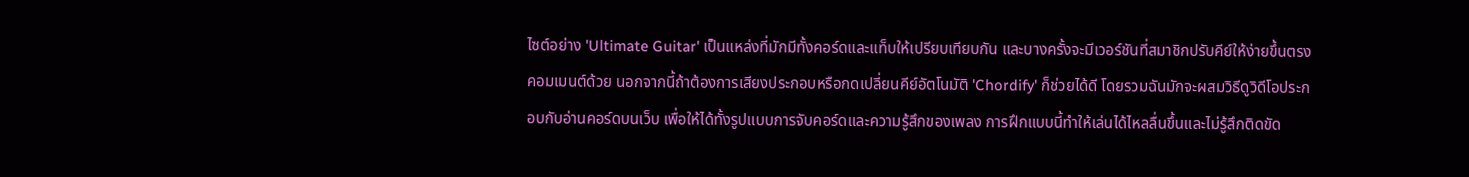ไซต์อย่าง 'Ultimate Guitar' เป็นแหล่งที่มักมีทั้งคอร์ดและแท็บให้เปรียบเทียบกัน และบางครั้งจะมีเวอร์ชันที่สมาชิกปรับคีย์ให้ง่ายขึ้นตรงคอมเมนต์ด้วย นอกจากนี้ถ้าต้องการเสียงประกอบหรือกดเปลี่ยนคีย์อัตโนมัติ 'Chordify' ก็ช่วยได้ดี โดยรวมฉันมักจะผสมวิธีดูวิดีโอประกอบกับอ่านคอร์ดบนเว็บ เพื่อให้ได้ทั้งรูปแบบการจับคอร์ดและความรู้สึกของเพลง การฝึกแบบนี้ทำให้เล่นได้ไหลลื่นขึ้นและไม่รู้สึกติดขัด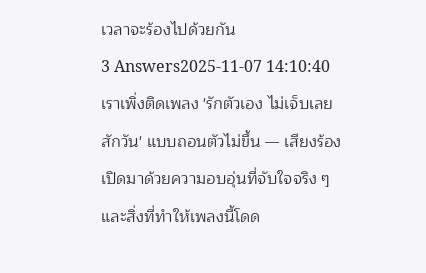เวลาจะร้องไปด้วยกัน
3 Answers2025-11-07 14:10:40
เราเพิ่งติดเพลง 'รักตัวเอง ไม่เจ็บเลยสักวัน' แบบถอนตัวไม่ขึ้น — เสียงร้องเปิดมาด้วยความอบอุ่นที่จับใจจริง ๆ และสิ่งที่ทำให้เพลงนี้โดด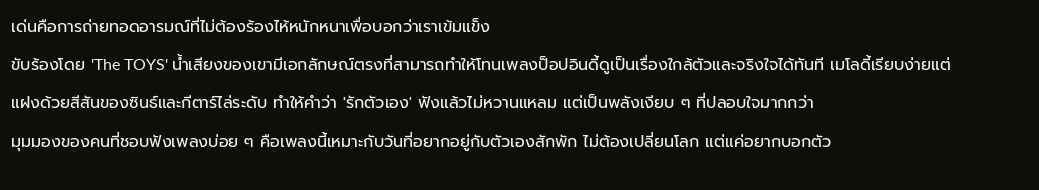เด่นคือการถ่ายทอดอารมณ์ที่ไม่ต้องร้องไห้หนักหนาเพื่อบอกว่าเราเข้มแข็ง
ขับร้องโดย 'The TOYS' น้ำเสียงของเขามีเอกลักษณ์ตรงที่สามารถทำให้โทนเพลงป็อปอินดี้ดูเป็นเรื่องใกล้ตัวและจริงใจได้ทันที เมโลดี้เรียบง่ายแต่แฝงด้วยสีสันของซินธ์และกีตาร์ไล่ระดับ ทำให้คำว่า 'รักตัวเอง' ฟังแล้วไม่หวานแหลม แต่เป็นพลังเงียบ ๆ ที่ปลอบใจมากกว่า
มุมมองของคนที่ชอบฟังเพลงบ่อย ๆ คือเพลงนี้เหมาะกับวันที่อยากอยู่กับตัวเองสักพัก ไม่ต้องเปลี่ยนโลก แต่แค่อยากบอกตัว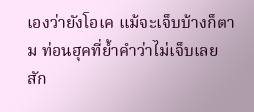เองว่ายังโอเค แม้จะเจ็บบ้างก็ตาม ท่อนฮุคที่ย้ำคำว่าไม่เจ็บเลยสัก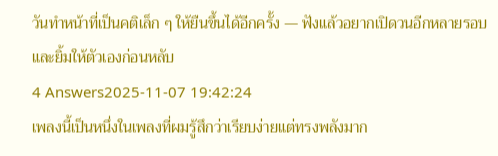วันทำหน้าที่เป็นคติเล็ก ๆ ให้ยืนขึ้นได้อีกครั้ง — ฟังแล้วอยากเปิดวนอีกหลายรอบและยิ้มให้ตัวเองก่อนหลับ
4 Answers2025-11-07 19:42:24
เพลงนี้เป็นหนึ่งในเพลงที่ผมรู้สึกว่าเรียบง่ายแต่ทรงพลังมาก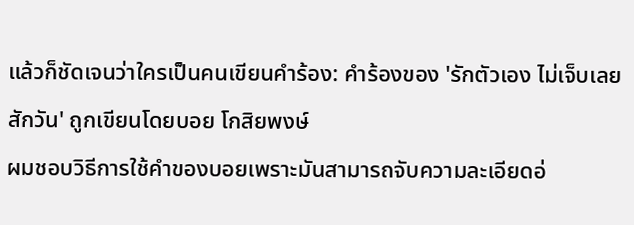แล้วก็ชัดเจนว่าใครเป็นคนเขียนคำร้อง: คำร้องของ 'รักตัวเอง ไม่เจ็บเลยสักวัน' ถูกเขียนโดยบอย โกสิยพงษ์
ผมชอบวิธีการใช้คำของบอยเพราะมันสามารถจับความละเอียดอ่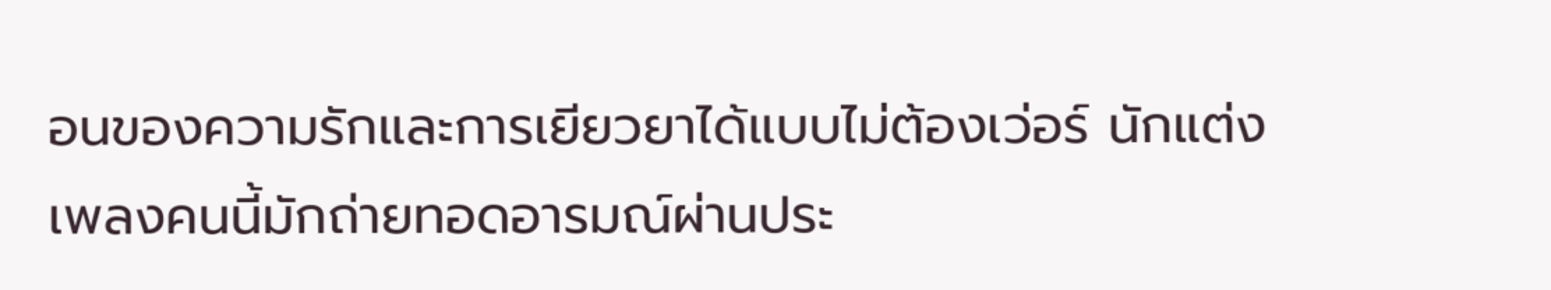อนของความรักและการเยียวยาได้แบบไม่ต้องเว่อร์ นักแต่งเพลงคนนี้มักถ่ายทอดอารมณ์ผ่านประ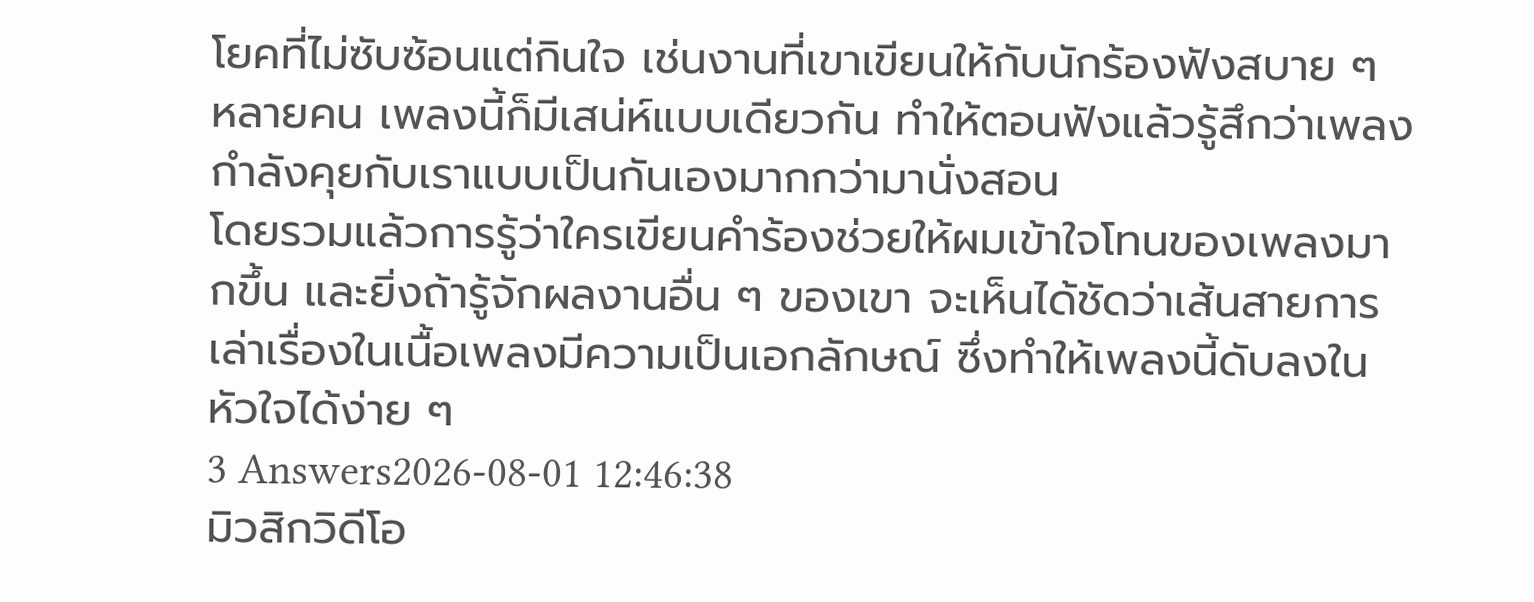โยคที่ไม่ซับซ้อนแต่กินใจ เช่นงานที่เขาเขียนให้กับนักร้องฟังสบาย ๆ หลายคน เพลงนี้ก็มีเสน่ห์แบบเดียวกัน ทำให้ตอนฟังแล้วรู้สึกว่าเพลงกำลังคุยกับเราแบบเป็นกันเองมากกว่ามานั่งสอน
โดยรวมแล้วการรู้ว่าใครเขียนคำร้องช่วยให้ผมเข้าใจโทนของเพลงมากขึ้น และยิ่งถ้ารู้จักผลงานอื่น ๆ ของเขา จะเห็นได้ชัดว่าเส้นสายการเล่าเรื่องในเนื้อเพลงมีความเป็นเอกลักษณ์ ซึ่งทำให้เพลงนี้ดับลงในหัวใจได้ง่าย ๆ
3 Answers2026-08-01 12:46:38
มิวสิกวิดีโอ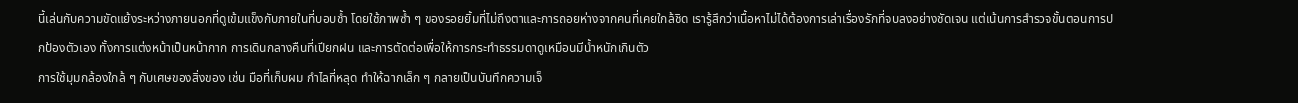นี้เล่นกับความขัดแย้งระหว่างภายนอกที่ดูเข้มแข็งกับภายในที่บอบช้ำ โดยใช้ภาพซ้ำ ๆ ของรอยยิ้มที่ไม่ถึงตาและการถอยห่างจากคนที่เคยใกล้ชิด เรารู้สึกว่าเนื้อหาไม่ได้ต้องการเล่าเรื่องรักที่จบลงอย่างชัดเจน แต่เน้นการสำรวจขั้นตอนการปกป้องตัวเอง ทั้งการแต่งหน้าเป็นหน้ากาก การเดินกลางคืนที่เปียกฝน และการตัดต่อเพื่อให้การกระทำธรรมดาดูเหมือนมีน้ำหนักเกินตัว
การใช้มุมกล้องใกล้ ๆ กับเศษของสิ่งของ เช่น มือที่เก็บผม กำไลที่หลุด ทำให้ฉากเล็ก ๆ กลายเป็นบันทึกความเจ็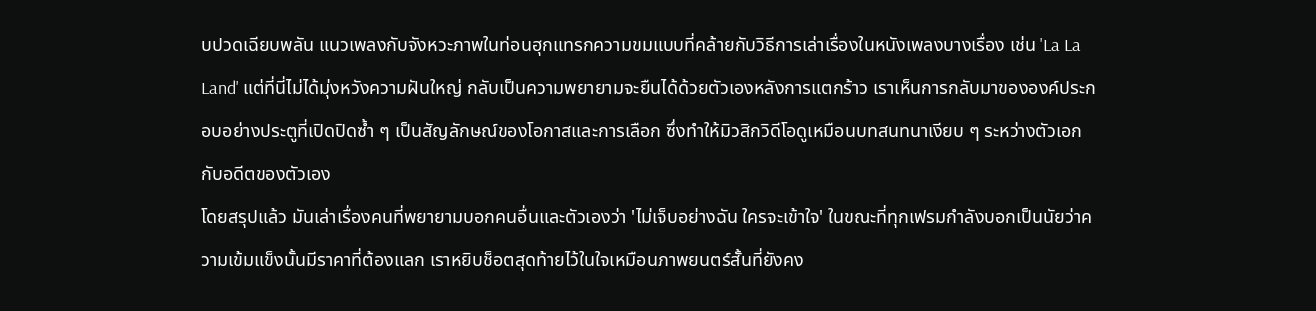บปวดเฉียบพลัน แนวเพลงกับจังหวะภาพในท่อนฮุกแทรกความขมแบบที่คล้ายกับวิธีการเล่าเรื่องในหนังเพลงบางเรื่อง เช่น 'La La Land' แต่ที่นี่ไม่ได้มุ่งหวังความฝันใหญ่ กลับเป็นความพยายามจะยืนได้ด้วยตัวเองหลังการแตกร้าว เราเห็นการกลับมาขององค์ประกอบอย่างประตูที่เปิดปิดซ้ำ ๆ เป็นสัญลักษณ์ของโอกาสและการเลือก ซึ่งทำให้มิวสิกวิดีโอดูเหมือนบทสนทนาเงียบ ๆ ระหว่างตัวเอกกับอดีตของตัวเอง
โดยสรุปแล้ว มันเล่าเรื่องคนที่พยายามบอกคนอื่นและตัวเองว่า 'ไม่เจ็บอย่างฉัน ใครจะเข้าใจ' ในขณะที่ทุกเฟรมกำลังบอกเป็นนัยว่าความเข้มแข็งนั้นมีราคาที่ต้องแลก เราหยิบช็อตสุดท้ายไว้ในใจเหมือนภาพยนตร์สั้นที่ยังคง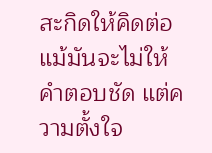สะกิดให้คิดต่อ แม้มันจะไม่ให้คำตอบชัด แต่ความตั้งใจ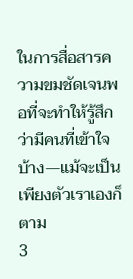ในการสื่อสารความขมชัดเจนพอที่จะทำให้รู้สึกว่ามีคนที่เข้าใจบ้าง—แม้จะเป็นเพียงตัวเราเองก็ตาม
3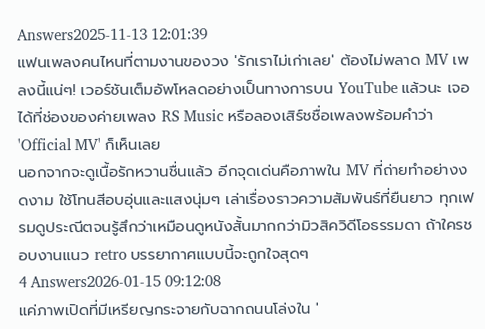Answers2025-11-13 12:01:39
แฟนเพลงคนไหนที่ตามงานของวง 'รักเราไม่เก่าเลย' ต้องไม่พลาด MV เพลงนี้แน่ๆ! เวอร์ชันเต็มอัพโหลดอย่างเป็นทางการบน YouTube แล้วนะ เจอได้ที่ช่องของค่ายเพลง RS Music หรือลองเสิร์ชชื่อเพลงพร้อมคำว่า 'Official MV' ก็เห็นเลย
นอกจากจะดูเนื้อรักหวานชื่นแล้ว อีกจุดเด่นคือภาพใน MV ที่ถ่ายทำอย่างงดงาม ใช้โทนสีอบอุ่นและแสงนุ่มๆ เล่าเรื่องราวความสัมพันธ์ที่ยืนยาว ทุกเฟรมดูประณีตจนรู้สึกว่าเหมือนดูหนังสั้นมากกว่ามิวสิควิดีโอธรรมดา ถ้าใครชอบงานแนว retro บรรยากาศแบบนี้จะถูกใจสุดๆ
4 Answers2026-01-15 09:12:08
แค่ภาพเปิดที่มีเหรียญกระจายกับฉากถนนโล่งใน '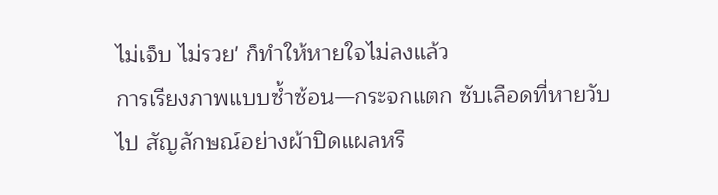ไม่เจ็บ ไม่รวย' ก็ทำให้หายใจไม่ลงแล้ว
การเรียงภาพแบบซ้ำซ้อน—กระจกแตก ซับเลือดที่หายวับไป สัญลักษณ์อย่างผ้าปิดแผลหรื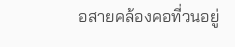อสายคล้องคอที่วนอยู่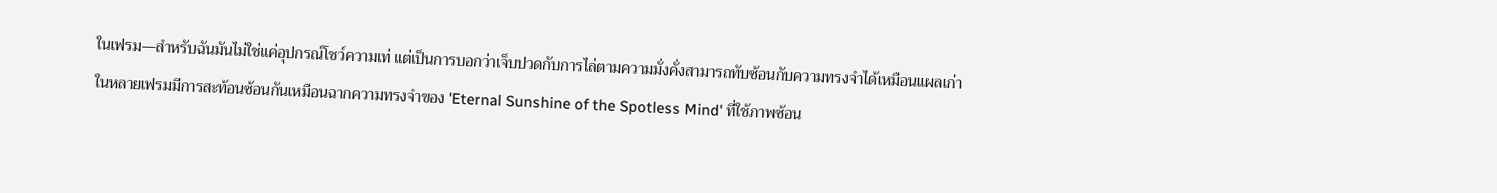ในเฟรม—สำหรับฉันมันไม่ใช่แค่อุปกรณ์โชว์ความเท่ แต่เป็นการบอกว่าเจ็บปวดกับการไล่ตามความมั่งคั่งสามารถทับซ้อนกับความทรงจำได้เหมือนแผลเก่า ในหลายเฟรมมีการสะท้อนซ้อนกันเหมือนฉากความทรงจำของ 'Eternal Sunshine of the Spotless Mind' ที่ใช้ภาพซ้อน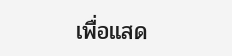เพื่อแสด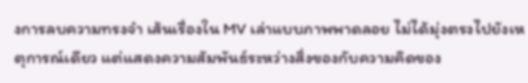งการลบความทรงจำ เส้นเรื่องใน MV เล่าแบบภาพพาดลอย ไม่ได้มุ่งตรงไปยังเหตุการณ์เดียว แต่แสดงความสัมพันธ์ระหว่างสิ่งของกับความคิดของ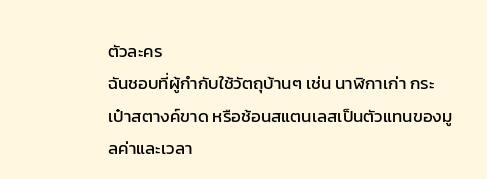ตัวละคร
ฉันชอบที่ผู้กำกับใช้วัตถุบ้านๆ เช่น นาฬิกาเก่า กระเป๋าสตางค์ขาด หรือช้อนสแตนเลสเป็นตัวแทนของมูลค่าและเวลา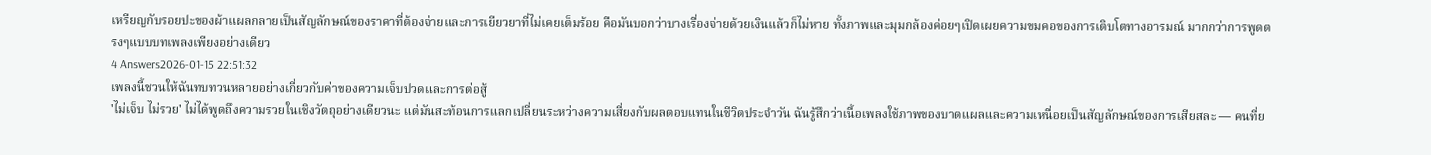เหรียญกับรอยปะของผ้าแผลกลายเป็นสัญลักษณ์ของราคาที่ต้องจ่ายและการเยียวยาที่ไม่เคยเต็มร้อย คือมันบอกว่าบางเรื่องจ่ายด้วยเงินแล้วก็ไม่หาย ทั้งภาพและมุมกล้องค่อยๆเปิดเผยความขมคอของการเติบโตทางอารมณ์ มากกว่าการพูดตรงๆแบบบทเพลงเพียงอย่างเดียว
4 Answers2026-01-15 22:51:32
เพลงนี้ชวนให้ฉันทบทวนหลายอย่างเกี่ยวกับค่าของความเจ็บปวดและการต่อสู้
'ไม่เจ็บ ไม่รวย' ไม่ได้พูดถึงความรวยในเชิงวัตถุอย่างเดียวนะ แต่มันสะท้อนการแลกเปลี่ยนระหว่างความเสี่ยงกับผลตอบแทนในชีวิตประจำวัน ฉันรู้สึกว่าเนื้อเพลงใช้ภาพของบาดแผลและความเหนื่อยเป็นสัญลักษณ์ของการเสียสละ — คนที่ย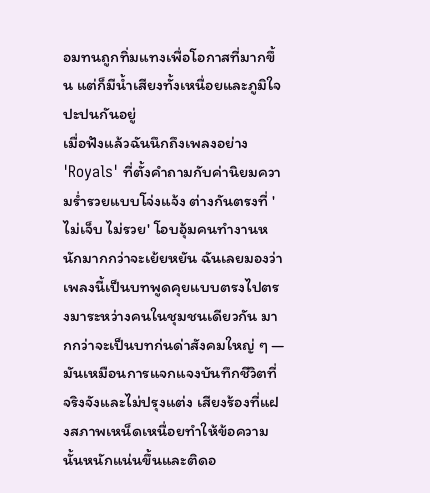อมทนถูกทิ่มแทงเพื่อโอกาสที่มากขึ้น แต่ก็มีน้ำเสียงทั้งเหนื่อยและภูมิใจปะปนกันอยู่
เมื่อฟังแล้วฉันนึกถึงเพลงอย่าง 'Royals' ที่ตั้งคำถามกับค่านิยมความร่ำรวยแบบโจ่งแจ้ง ต่างกันตรงที่ 'ไม่เจ็บ ไม่รวย' โอบอุ้มคนทำงานหนักมากกว่าจะเย้ยหยัน ฉันเลยมองว่าเพลงนี้เป็นบทพูดคุยแบบตรงไปตรงมาระหว่างคนในชุมชนเดียวกัน มากกว่าจะเป็นบทก่นด่าสังคมใหญ่ ๆ — มันเหมือนการแจกแจงบันทึกชีวิตที่จริงจังและไม่ปรุงแต่ง เสียงร้องที่แฝงสภาพเหน็ดเหนื่อยทำให้ข้อความนั้นหนักแน่นขึ้นและติดอ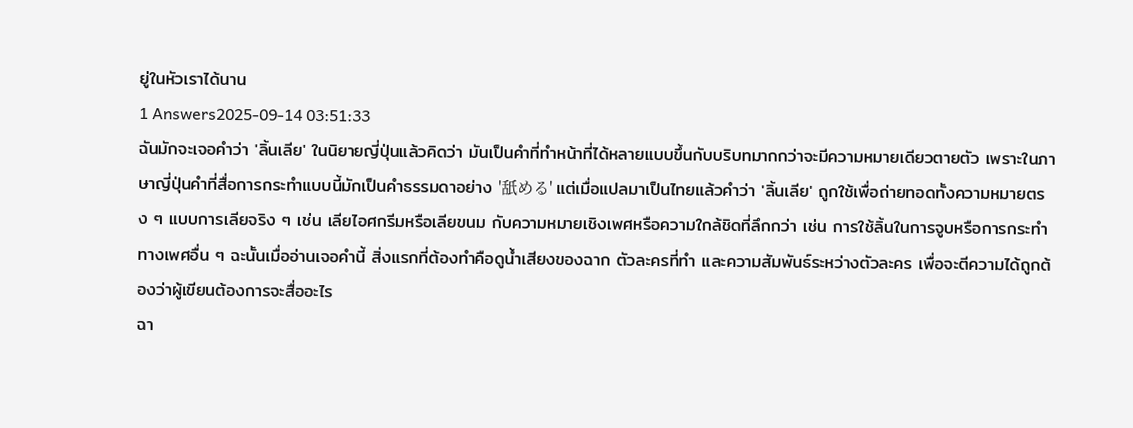ยู่ในหัวเราได้นาน
1 Answers2025-09-14 03:51:33
ฉันมักจะเจอคำว่า 'ลิ้นเลีย' ในนิยายญี่ปุ่นแล้วคิดว่า มันเป็นคำที่ทำหน้าที่ได้หลายแบบขึ้นกับบริบทมากกว่าจะมีความหมายเดียวตายตัว เพราะในภาษาญี่ปุ่นคำที่สื่อการกระทำแบบนี้มักเป็นคำธรรมดาอย่าง '舐める' แต่เมื่อแปลมาเป็นไทยแล้วคำว่า 'ลิ้นเลีย' ถูกใช้เพื่อถ่ายทอดทั้งความหมายตรง ๆ แบบการเลียจริง ๆ เช่น เลียไอศกรีมหรือเลียขนม กับความหมายเชิงเพศหรือความใกล้ชิดที่ลึกกว่า เช่น การใช้ลิ้นในการจูบหรือการกระทำทางเพศอื่น ๆ ฉะนั้นเมื่ออ่านเจอคำนี้ สิ่งแรกที่ต้องทำคือดูน้ำเสียงของฉาก ตัวละครที่ทำ และความสัมพันธ์ระหว่างตัวละคร เพื่อจะตีความได้ถูกต้องว่าผู้เขียนต้องการจะสื่ออะไร
ฉา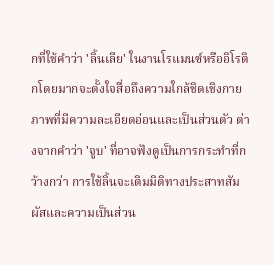กที่ใช้คำว่า 'ลิ้นเลีย' ในงานโรแมนซ์หรืออิโรติกโดยมากจะตั้งใจสื่อถึงความใกล้ชิดเชิงกายภาพที่มีความละเอียดอ่อนและเป็นส่วนตัว ต่างจากคำว่า 'จูบ' ที่อาจฟังดูเป็นการกระทำที่กว้างกว่า การใช้ลิ้นจะเติมมิติทางประสาทสัมผัสและความเป็นส่วน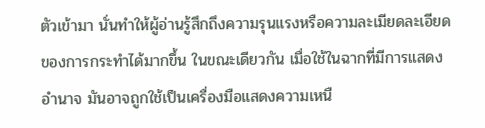ตัวเข้ามา นั่นทำให้ผู้อ่านรู้สึกถึงความรุนแรงหรือความละเมียดละเอียดของการกระทำได้มากขึ้น ในขณะเดียวกัน เมื่อใช้ในฉากที่มีการแสดงอำนาจ มันอาจถูกใช้เป็นเครื่องมือแสดงความเหนื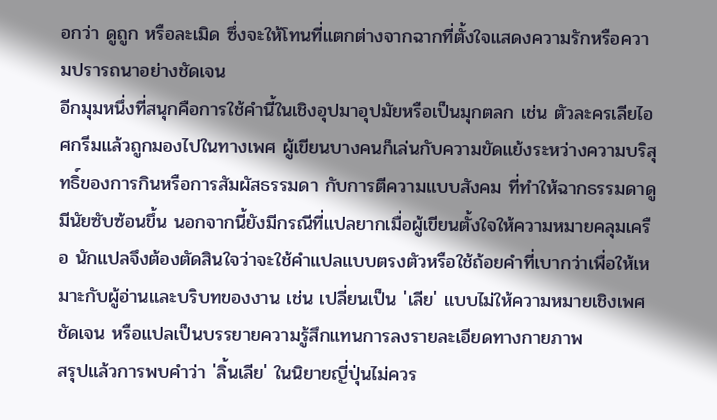อกว่า ดูถูก หรือละเมิด ซึ่งจะให้โทนที่แตกต่างจากฉากที่ตั้งใจแสดงความรักหรือความปรารถนาอย่างชัดเจน
อีกมุมหนึ่งที่สนุกคือการใช้คำนี้ในเชิงอุปมาอุปมัยหรือเป็นมุกตลก เช่น ตัวละครเลียไอศกรีมแล้วถูกมองไปในทางเพศ ผู้เขียนบางคนก็เล่นกับความขัดแย้งระหว่างความบริสุทธิ์ของการกินหรือการสัมผัสธรรมดา กับการตีความแบบสังคม ที่ทำให้ฉากธรรมดาดูมีนัยซับซ้อนขึ้น นอกจากนี้ยังมีกรณีที่แปลยากเมื่อผู้เขียนตั้งใจให้ความหมายคลุมเครือ นักแปลจึงต้องตัดสินใจว่าจะใช้คำแปลแบบตรงตัวหรือใช้ถ้อยคำที่เบากว่าเพื่อให้เหมาะกับผู้อ่านและบริบทของงาน เช่น เปลี่ยนเป็น 'เลีย' แบบไม่ให้ความหมายเชิงเพศชัดเจน หรือแปลเป็นบรรยายความรู้สึกแทนการลงรายละเอียดทางกายภาพ
สรุปแล้วการพบคำว่า 'ลิ้นเลีย' ในนิยายญี่ปุ่นไม่ควร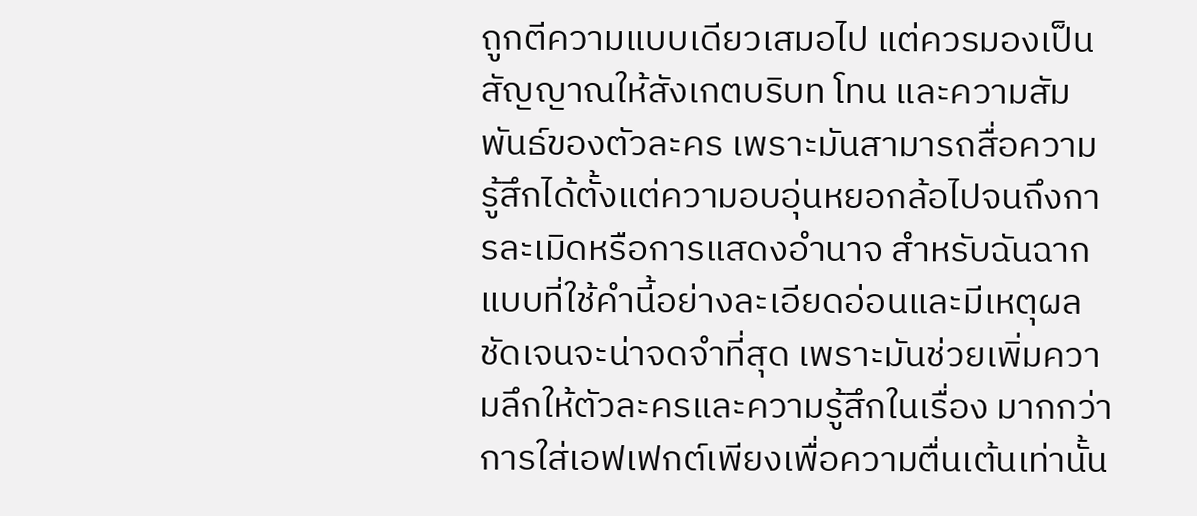ถูกตีความแบบเดียวเสมอไป แต่ควรมองเป็นสัญญาณให้สังเกตบริบท โทน และความสัมพันธ์ของตัวละคร เพราะมันสามารถสื่อความรู้สึกได้ตั้งแต่ความอบอุ่นหยอกล้อไปจนถึงการละเมิดหรือการแสดงอำนาจ สำหรับฉันฉากแบบที่ใช้คำนี้อย่างละเอียดอ่อนและมีเหตุผลชัดเจนจะน่าจดจำที่สุด เพราะมันช่วยเพิ่มความลึกให้ตัวละครและความรู้สึกในเรื่อง มากกว่าการใส่เอฟเฟกต์เพียงเพื่อความตื่นเต้นเท่านั้น